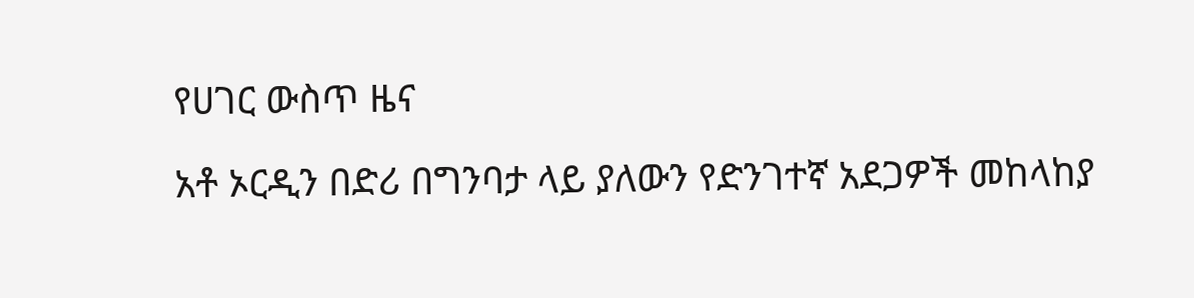የሀገር ውስጥ ዜና

አቶ ኦርዲን በድሪ በግንባታ ላይ ያለውን የድንገተኛ አደጋዎች መከላከያ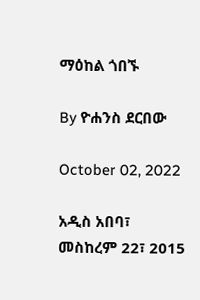ማዕከል ጎበኙ

By ዮሐንስ ደርበው

October 02, 2022

አዲስ አበባ፣ መስከረም 22፣ 2015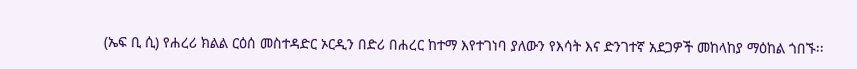(ኤፍ ቢ ሲ) የሐረሪ ክልል ርዕሰ መስተዳድር ኦርዲን በድሪ በሐረር ከተማ እየተገነባ ያለውን የእሳት እና ድንገተኛ አደጋዎች መከላከያ ማዕከል ጎበኙ፡፡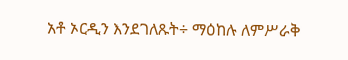አቶ ኦርዲን እንደገለጹት÷ ማዕከሉ ለምሥራቅ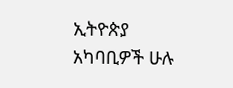ኢትዮጵያ አካባቢዎች ሁሉ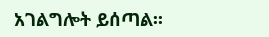አገልግሎት ይሰጣል፡፡